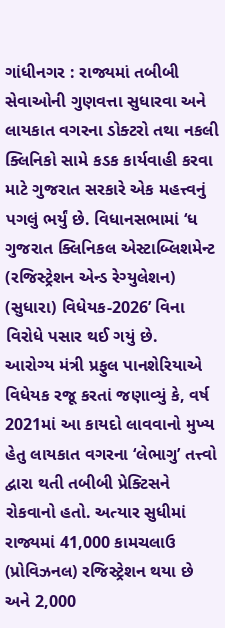ગાંધીનગર : રાજ્યમાં તબીબી સેવાઓની ગુણવત્તા સુધારવા અને લાયકાત વગરના ડોક્ટરો તથા નકલી ક્લિનિકો સામે કડક કાર્યવાહી કરવા માટે ગુજરાત સરકારે એક મહત્ત્વનું પગલું ભર્યું છે. વિધાનસભામાં ‘ધ ગુજરાત ક્લિનિકલ એસ્ટાબ્લિશમેન્ટ (રજિસ્ટ્રેશન એન્ડ રેગ્યુલેશન) (સુધારા) વિધેયક-2026’ વિના વિરોધે પસાર થઈ ગયું છે.
આરોગ્ય મંત્રી પ્રફુલ પાનશેરિયાએ વિધેયક રજૂ કરતાં જણાવ્યું કે, વર્ષ 2021માં આ કાયદો લાવવાનો મુખ્ય હેતુ લાયકાત વગરના ‘લેભાગુ’ તત્ત્વો દ્વારા થતી તબીબી પ્રેક્ટિસને રોકવાનો હતો. અત્યાર સુધીમાં રાજ્યમાં 41,000 કામચલાઉ (પ્રોવિઝનલ) રજિસ્ટ્રેશન થયા છે અને 2,000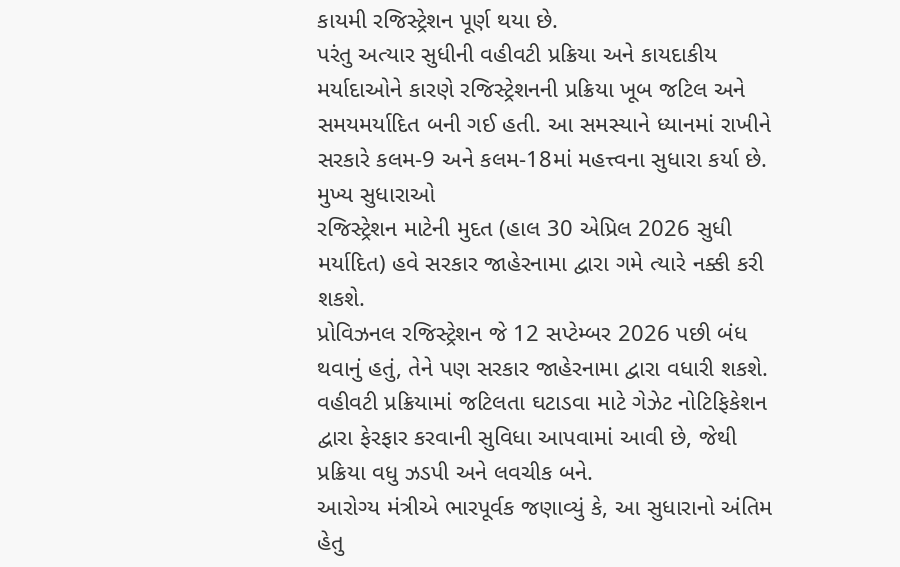કાયમી રજિસ્ટ્રેશન પૂર્ણ થયા છે.
પરંતુ અત્યાર સુધીની વહીવટી પ્રક્રિયા અને કાયદાકીય મર્યાદાઓને કારણે રજિસ્ટ્રેશનની પ્રક્રિયા ખૂબ જટિલ અને સમયમર્યાદિત બની ગઈ હતી. આ સમસ્યાને ધ્યાનમાં રાખીને સરકારે કલમ-9 અને કલમ-18માં મહત્ત્વના સુધારા કર્યા છે.
મુખ્ય સુધારાઓ
રજિસ્ટ્રેશન માટેની મુદત (હાલ 30 એપ્રિલ 2026 સુધી મર્યાદિત) હવે સરકાર જાહેરનામા દ્વારા ગમે ત્યારે નક્કી કરી શકશે.
પ્રોવિઝનલ રજિસ્ટ્રેશન જે 12 સપ્ટેમ્બર 2026 પછી બંધ થવાનું હતું, તેને પણ સરકાર જાહેરનામા દ્વારા વધારી શકશે.
વહીવટી પ્રક્રિયામાં જટિલતા ઘટાડવા માટે ગેઝેટ નોટિફિકેશન દ્વારા ફેરફાર કરવાની સુવિધા આપવામાં આવી છે, જેથી પ્રક્રિયા વધુ ઝડપી અને લવચીક બને.
આરોગ્ય મંત્રીએ ભારપૂર્વક જણાવ્યું કે, આ સુધારાનો અંતિમ હેતુ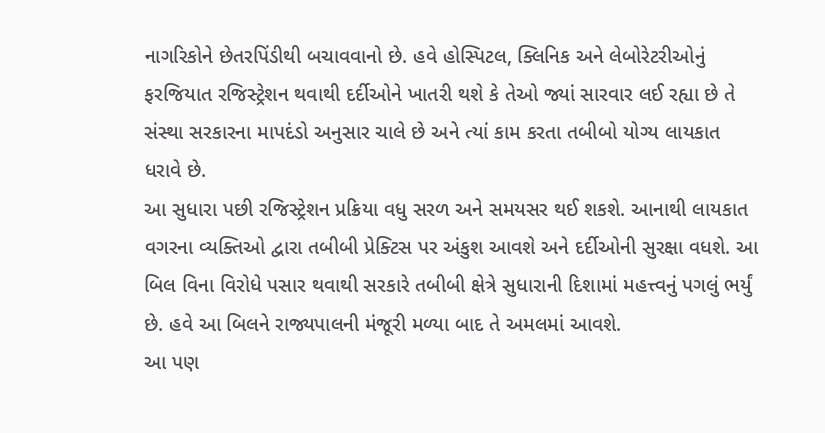નાગરિકોને છેતરપિંડીથી બચાવવાનો છે. હવે હોસ્પિટલ, ક્લિનિક અને લેબોરેટરીઓનું ફરજિયાત રજિસ્ટ્રેશન થવાથી દર્દીઓને ખાતરી થશે કે તેઓ જ્યાં સારવાર લઈ રહ્યા છે તે સંસ્થા સરકારના માપદંડો અનુસાર ચાલે છે અને ત્યાં કામ કરતા તબીબો યોગ્ય લાયકાત ધરાવે છે.
આ સુધારા પછી રજિસ્ટ્રેશન પ્રક્રિયા વધુ સરળ અને સમયસર થઈ શકશે. આનાથી લાયકાત વગરના વ્યક્તિઓ દ્વારા તબીબી પ્રેક્ટિસ પર અંકુશ આવશે અને દર્દીઓની સુરક્ષા વધશે. આ બિલ વિના વિરોધે પસાર થવાથી સરકારે તબીબી ક્ષેત્રે સુધારાની દિશામાં મહત્ત્વનું પગલું ભર્યું છે. હવે આ બિલને રાજ્યપાલની મંજૂરી મળ્યા બાદ તે અમલમાં આવશે.
આ પણ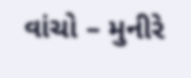વાંચો – મુનીરે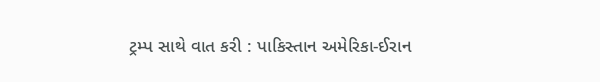ટ્રમ્પ સાથે વાત કરી : પાકિસ્તાન અમેરિકા-ઈરાન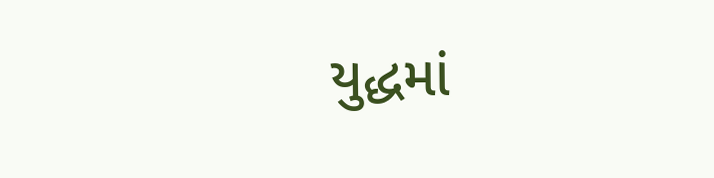યુદ્ધમાં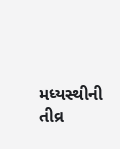મધ્યસ્થીની તીવ્ર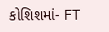કોશિશમાં- FT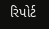રિપોર્ટ